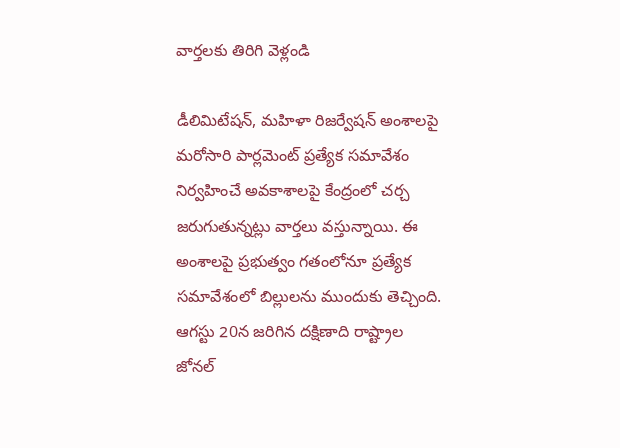వార్తలకు తిరిగి వెళ్లండి

డీలిమిటేషన్, మహిళా రిజర్వేషన్ అంశాలపై మరోసారి పార్లమెంట్ ప్రత్యేక సమావేశం నిర్వహించే అవకాశాలపై కేంద్రంలో చర్చ జరుగుతున్నట్లు వార్తలు వస్తున్నాయి. ఈ అంశాలపై ప్రభుత్వం గతంలోనూ ప్రత్యేక సమావేశంలో బిల్లులను ముందుకు తెచ్చింది.
ఆగస్టు 20న జరిగిన దక్షిణాది రాష్ట్రాల జోనల్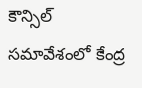కౌన్సిల్ సమావేశంలో కేంద్ర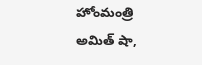హోంమంత్రి అమిత్ షా,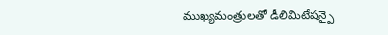ముఖ్యమంత్రులతో డీలిమిటేషన్పై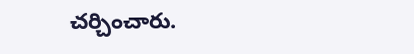చర్చించారు.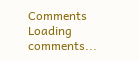Comments
Loading comments...